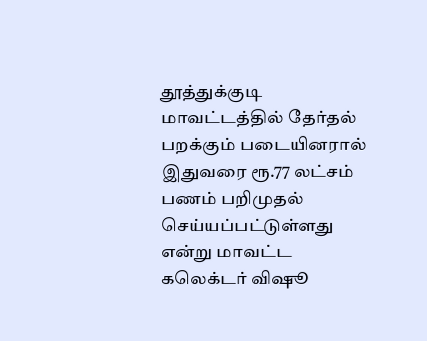தூத்துக்குடி மாவட்டத்தில் தேர்தல் பறக்கும் படையினரால் இதுவரை ரூ.77 லட்சம் பணம் பறிமுதல் செய்யப்பட்டுள்ளது என்று மாவட்ட கலெக்டர் விஷூ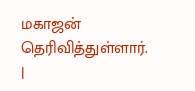மகாஜன் தெரிவித்துள்ளார். |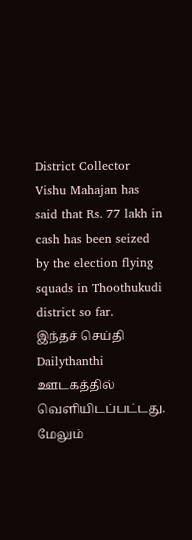District Collector Vishu Mahajan has said that Rs. 77 lakh in cash has been seized by the election flying squads in Thoothukudi district so far.
இந்தச் செய்தி Dailythanthi ஊடகத்தில் வெளியிடப்பட்டது. மேலும்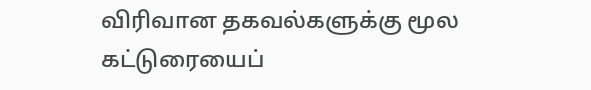விரிவான தகவல்களுக்கு மூல கட்டுரையைப்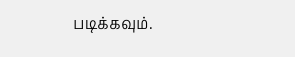படிக்கவும்.